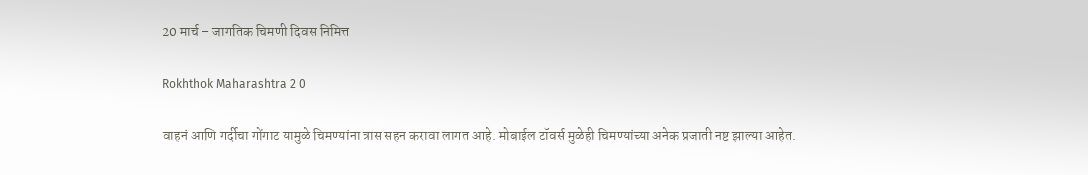20 मार्च – जागतिक चिमणी दिवस निमित्त

Rokhthok Maharashtra 2 0

वाहनं आणि गर्दीचा गोंगाट यामुळे चिमण्यांना त्रास सहन करावा लागत आहे. मोबाईल टॉवर्स मुळेही चिमण्यांच्या अनेक प्रजाती नष्ट झाल्या आहेत.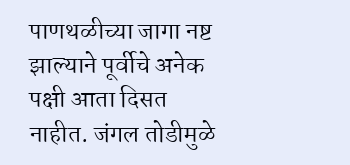पाणथळीच्या जागा नष्ट झाल्याने पूर्वीचे अनेक पक्षी आता दिसत नाहीत. जंगल तोडीमुळे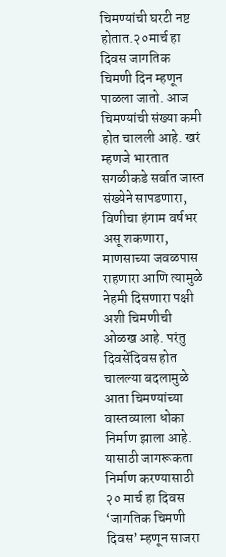चिमण्यांची घरटी नष्ट होतात.२०मार्च हा दिवस जागतिक चिमणी दिन म्हणून पाळला जातो. आज चिमण्यांची संख्या कमी होत चालली आहे. खरं म्हणजे भारतात सगळीकडे सर्वात जास्त संख्येने सापडणारा, विणीचा हंगाम वर्षभर असू शकणारा, माणसाच्या जवळपास राहणारा आणि त्यामुळे नेहमी दिसणारा पक्षी अशी चिमणीची ओळख आहे. परंतु दिवसेंदिवस होत चालल्या बदलामुळे आता चिमण्यांच्या वास्तव्याला धोका निर्माण झाला आहे. यासाठी जागरूकता निर्माण करण्यासाठी २० मार्च हा दिवस ‘जागतिक चिमणी दिवस’ म्हणून साजरा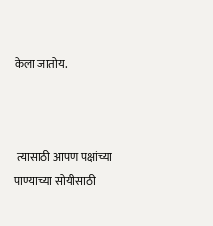केला जातोय.



 त्यासाठी आपण पक्षांच्या पाण्याच्या सोयीसाठी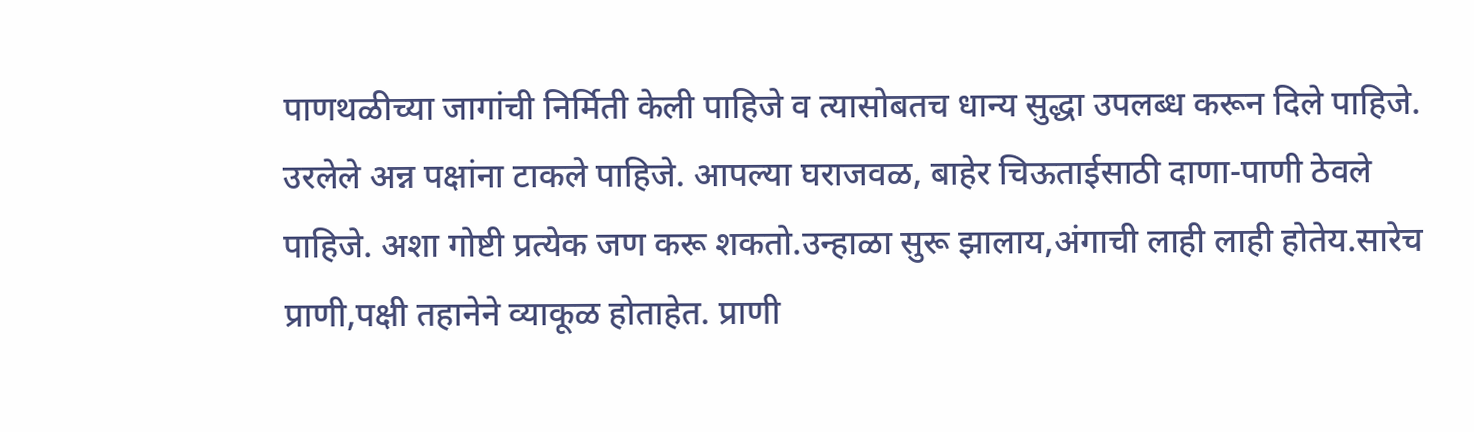पाणथळीच्या जागांची निर्मिती केली पाहिजे व त्यासोबतच धान्य सुद्धा उपलब्ध करून दिले पाहिजे. उरलेले अन्न पक्षांना टाकले पाहिजे. आपल्या घराजवळ, बाहेर चिऊताईसाठी दाणा-पाणी ठेवले पाहिजे. अशा गोष्टी प्रत्येक जण करू शकतो.उन्हाळा सुरू झालाय,अंगाची लाही लाही होतेय.सारेच प्राणी,पक्षी तहानेने व्याकूळ होताहेत. प्राणी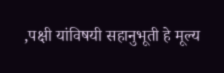,पक्षी यांविषयी सहानुभूती हे मूल्य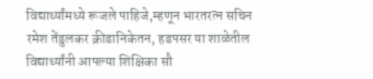विद्यार्थ्यांमध्ये रूजले पाहिजे,म्हणून भारतरत्न सचिन रमेश तेंडुलकर क्रीडानिकेतन, हडपसर या शाळेतील विद्यार्थ्यांनी आपल्या शिक्षिका सौ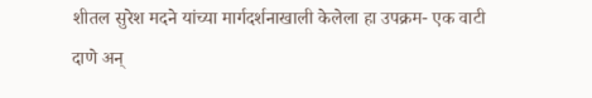शीतल सुरेश मदने यांच्या मार्गदर्शनाखाली केलेला हा उपक्रम- एक वाटी दाणे अन्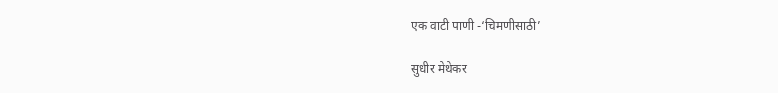एक वाटी पाणी -‘चिमणीसाठी’

सुधीर मेथेकर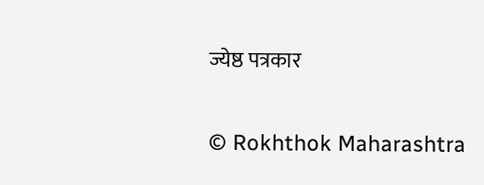ज्येष्ठ पत्रकार

© Rokhthok Maharashtra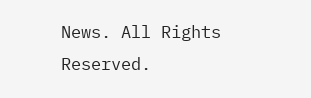News. All Rights Reserved.